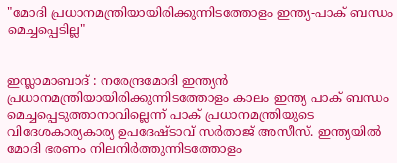"മോദി പ്രധാനമന്ത്രിയായിരിക്കുന്നിടത്തോളം ഇന്ത്യ-പാക് ബന്ധം മെച്ചപ്പെടില്ല"


ഇസ്ലാമാബാദ് : നരേന്ദ്രമോദി ഇന്ത്യന്‍ പ്രധാനമന്ത്രിയായിരിക്കുന്നിടത്തോളം കാലം ഇന്ത്യ പാക് ബന്ധം മെച്ചപ്പെടുത്താനാവില്ലെന്ന് പാക് പ്രധാനമന്ത്രിയുടെ വിദേശകാര്യകാര്യ ഉപദേഷ്ടാവ് സര്‍താജ് അസീസ്. ഇന്ത്യയില്‍ മോദി ഭരണം നിലനിര്‍ത്തുന്നിടത്തോളം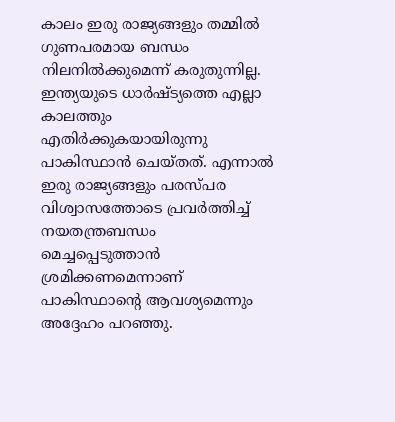കാലം ഇരു രാജ്യങ്ങളും തമ്മില്‍ ഗുണപരമായ ബന്ധം നിലനില്‍ക്കുമെന്ന് കരുതുന്നില്ല. ഇന്ത്യയുടെ ധാര്‍ഷ്ട്യത്തെ എല്ലാ കാലത്തും എതിര്‍ക്കുകയായിരുന്നു പാകിസ്ഥാന്‍ ചെയ്തത്. എന്നാല്‍ ഇരു രാജ്യങ്ങളും പരസ്പര വിശ്വാസത്തോടെ പ്രവര്‍ത്തിച്ച് നയതന്ത്രബന്ധം മെച്ചപ്പെടുത്താന്‍ ശ്രമിക്കണമെന്നാണ് പാകിസ്ഥാന്റെ ആവശ്യമെന്നും അദ്ദേഹം പറഞ്ഞു.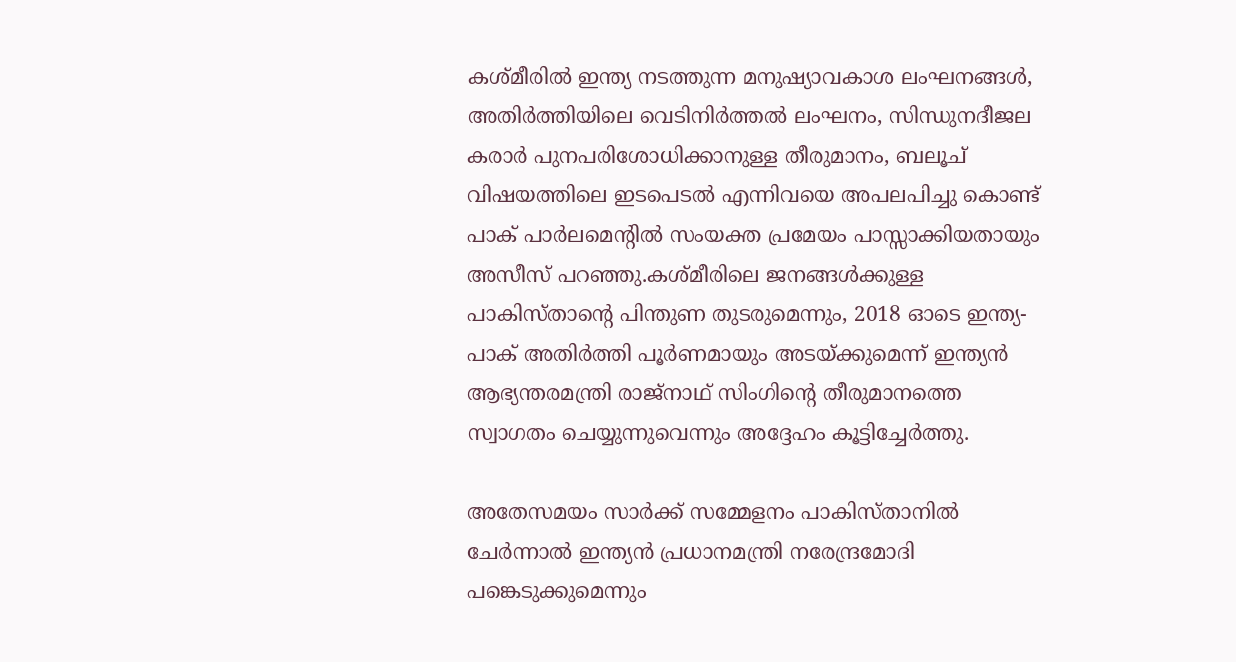കശ്മീരില്‍ ഇന്ത്യ നടത്തുന്ന മനുഷ്യാവകാശ ലംഘനങ്ങള്‍, അതിര്‍ത്തിയിലെ വെടിനിര്‍ത്തൽ ലംഘനം, സിന്ധുനദീജല കരാര്‍ പുനപരിശോധിക്കാനുള്ള തീരുമാനം, ബലൂച് വിഷയത്തിലെ ഇടപെടല്‍ എന്നിവയെ അപലപിച്ചു കൊണ്ട് പാക് പാര്‍ലമെന്റില്‍ സംയക്ത പ്രമേയം പാസ്സാക്കിയതായും അസീസ് പറഞ്ഞു.കശ്മീരിലെ ജനങ്ങള്‍ക്കുള്ള പാകിസ്താന്റെ പിന്തുണ തുടരുമെന്നും, 2018 ഓടെ ഇന്ത്യ-പാക് അതിര്‍ത്തി പൂര്‍ണമായും അടയ്ക്കുമെന്ന് ഇന്ത്യന്‍ ആഭ്യന്തരമന്ത്രി രാജ്‌നാഥ് സിംഗിന്റെ തീരുമാനത്തെ സ്വാഗതം ചെയ്യുന്നുവെന്നും അദ്ദേഹം കൂട്ടിച്ചേർത്തു.

അതേസമയം സാര്‍ക്ക് സമ്മേളനം പാകിസ്താനില്‍ ചേര്‍ന്നാല്‍ ഇന്ത്യന്‍ പ്രധാനമന്ത്രി നരേന്ദ്രമോദി പങ്കെടുക്കുമെന്നും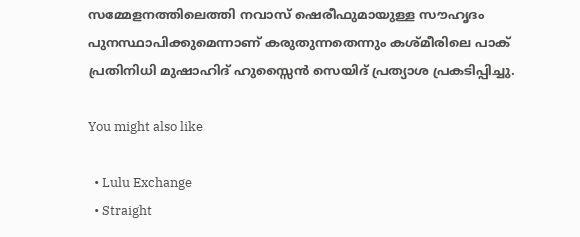സമ്മേളനത്തിലെത്തി നവാസ് ഷെരീഫുമായുള്ള സൗഹൃദം പുനസ്ഥാപിക്കുമെന്നാണ് കരുതുന്നതെന്നും കശ്മീരിലെ പാക് പ്രതിനിധി മുഷാഹിദ് ഹുസ്സൈന്‍ സെയിദ് പ്രത്യാശ പ്രകടിപ്പിച്ചു.

You might also like

  • Lulu Exchange
  • Straight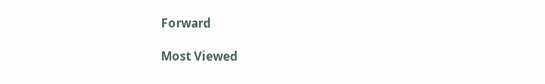Forward

Most Viewed